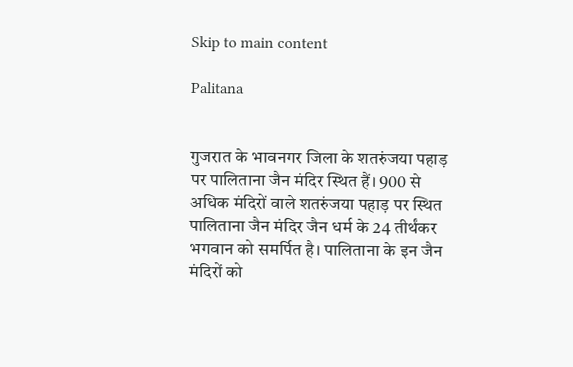Skip to main content

Palitana


गुजरात के भावनगर जिला के शतरुंजया पहाड़ पर पालिताना जैन मंदिर स्थित हैं। 900 से अधिक मंदिरों वाले शतरुंजया पहाड़ पर स्थित पालिताना जैन मंदिर जैन धर्म के 24 तीर्थंकर भगवान को समर्पित है। पालिताना के इन जैन मंदिरों को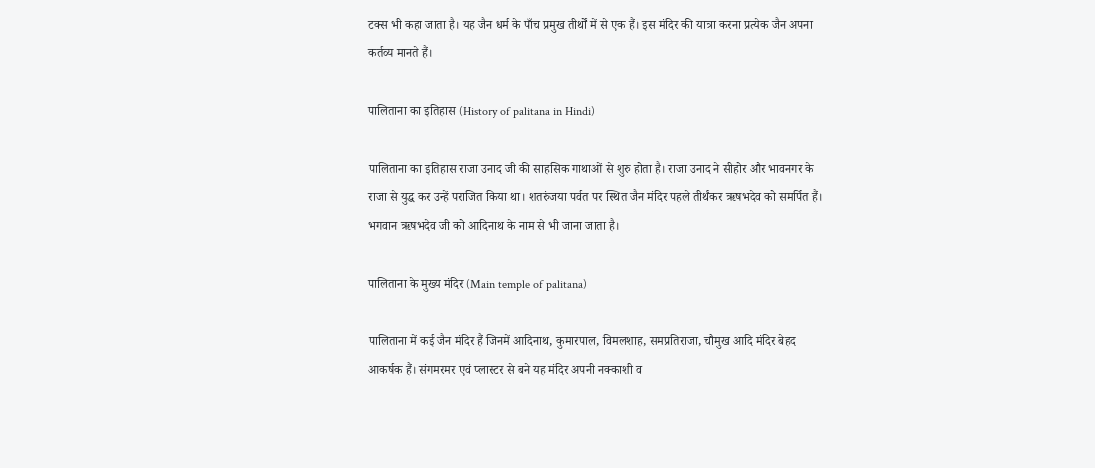टक्स भी कहा जाता है। यह जैन धर्म के पाँच प्रमुख तीर्थों में से एक हैं। इस मंदिर की यात्रा करना प्रत्येक जैन अपना कर्तव्य मानते हैं।

पालिताना का इतिहास (History of palitana in Hindi)

पालिताना का इतिहास राजा उनाद जी की साहसिक गाथाओं से शुरु होता है। राजा उनाद ने सीहोर और भावनगर के राजा से युद्ध कर उन्हें पराजित किया था। शतरुंजया पर्वत पर स्थित जैन मंदिर पहले तीर्थंकर ऋषभदेव को समर्पित हैं। भगवान ऋषभदेव जी को आदिनाथ के नाम से भी जाना जाता है।

पालिताना के मुख्य मंदिर (Main temple of palitana)

पालिताना में कई जैन मंदिर हैं जिनमें आदिनाथ, कुमारपाल, विमलशाह, समप्रतिराजा, चौमुख आदि मंदिर बेहद आकर्षक हैं। संगमरमर एवं प्लास्टर से बने यह मंदिर अपनी नक्काशी व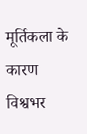मूर्तिकला के कारण विश्वभर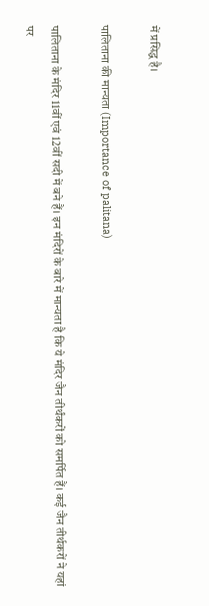में प्रसिद्ध है।

पालिताना की मान्यता (Importance of palitana)

पालिताना के मंदिर 11वीं एवं 12वीं सदी में बने हैं। इन मंदिरों के बारे में मान्यता है कि ये मंदिर जैन तीर्थंकरों को समर्पित हैं। कई जैन तीर्थकरों ने यहां पर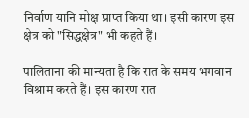निर्वाण यानि मोक्ष प्राप्त किया था। इसी कारण इस क्षेत्र को "सिद्धक्षेत्र" भी कहते हैं।

पालिताना की मान्यता है कि रात के समय भगवान विश्राम करते हैं। इस कारण रात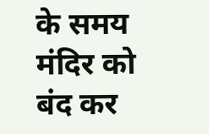के समय मंदिर को बंद कर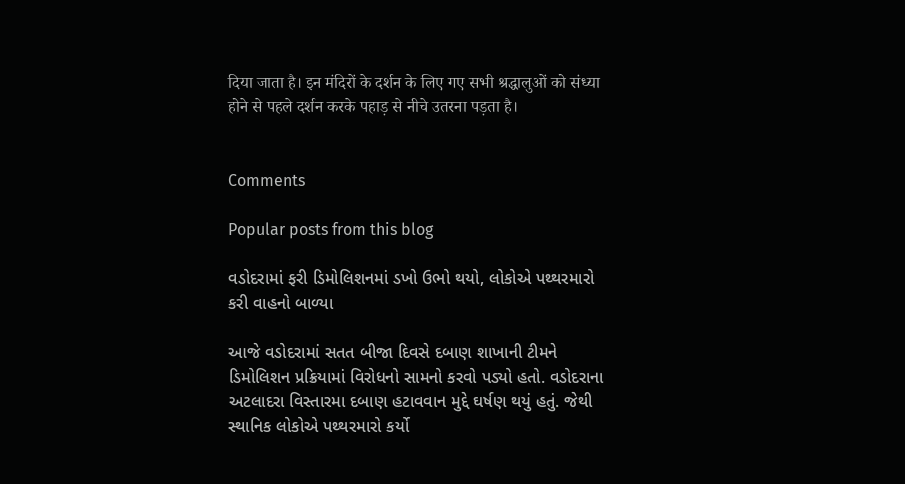दिया जाता है। इन मंदिरों के दर्शन के लिए गए सभी श्रद्धालुओं को संध्या होने से पहले दर्शन करके पहाड़ से नीचे उतरना पड़ता है।


Comments

Popular posts from this blog

વડોદરામાં ફરી ડિમોલિશનમાં ડખો ઉભો થયો, લોકોએ પથ્થરમારો કરી વાહનો બાળ્યા

આજે વડોદરામાં સતત બીજા દિવસે દબાણ શાખાની ટીમને ડિમોલિશન પ્રક્રિયામાં વિરોધનો સામનો કરવો પડ્યો હતો. વડોદરાના અટલાદરા વિસ્તારમા દબાણ હટાવવાન મુદ્દે ઘર્ષણ થયું હતું. જેથી સ્થાનિક લોકોએ પથ્થરમારો કર્યો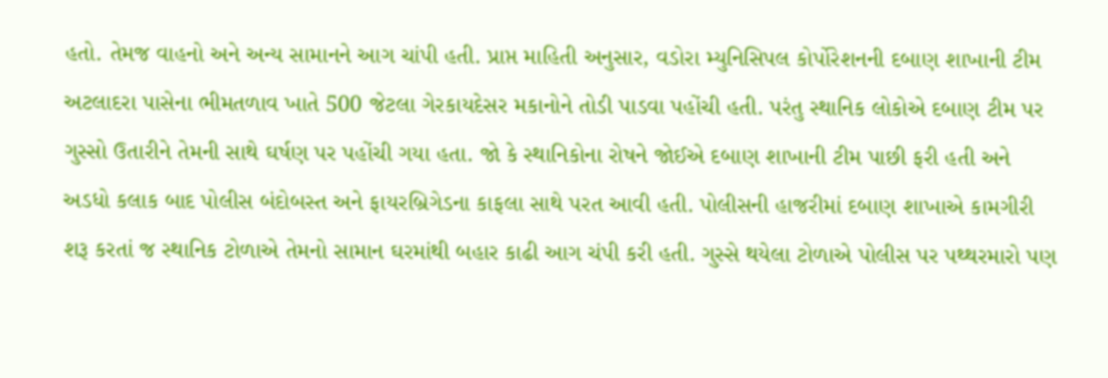હતો. તેમજ વાહનો અને અન્ય સામાનને આગ ચાંપી હતી. પ્રાપ્ત માહિતી અનુસાર, વડોરા મ્યુનિસિપલ કોર્પોરેશનની દબાણ શાખાની ટીમ અટલાદરા પાસેના ભીમતળાવ ખાતે 500 જેટલા ગેરકાયદેસર મકાનોને તોડી પાડવા પહોંચી હતી. પરંતુ સ્થાનિક લોકોએ દબાણ ટીમ પર ગુસ્સો ઉતારીને તેમની સાથે ઘર્ષણ પર પહોંચી ગયા હતા. જો કે સ્થાનિકોના રોષને જોઈએ દબાણ શાખાની ટીમ પાછી ફરી હતી અને અડધો કલાક બાદ પોલીસ બંદોબસ્ત અને ફાયરબ્રિગેડના કાફલા સાથે પરત આવી હતી. પોલીસની હાજરીમાં દબાણ શાખાએ કામગીરી શરૂ કરતાં જ સ્થાનિક ટોળાએ તેમનો સામાન ઘરમાંથી બહાર કાઢી આગ ચંપી કરી હતી. ગુસ્સે થયેલા ટોળાએ પોલીસ પર પથ્થરમારો પણ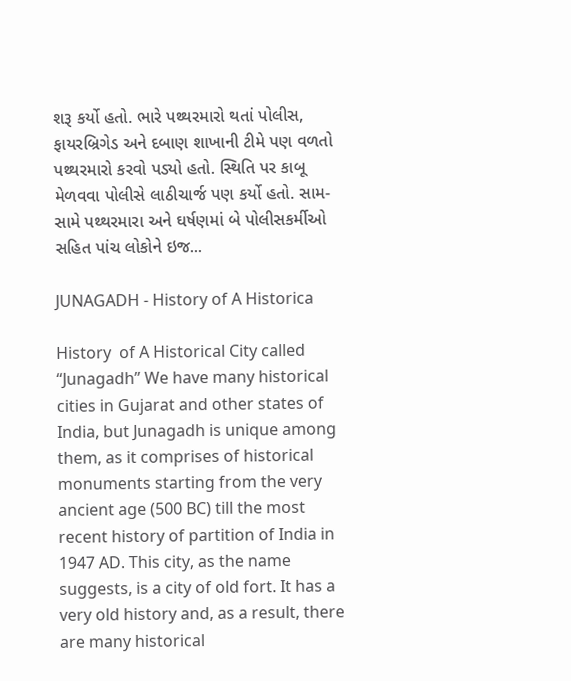શરૂ કર્યો હતો. ભારે પથ્થરમારો થતાં પોલીસ, ફાયરબ્રિગેડ અને દબાણ શાખાની ટીમે પણ વળતો પથ્થરમારો કરવો પડ્યો હતો. સ્થિતિ પર કાબૂ મેળવવા પોલીસે લાઠીચાર્જ પણ કર્યો હતો. સામ-સામે પથ્થરમારા અને ઘર્ષણમાં બે પોલીસકર્મીઓ સહિત પાંચ લોકોને ઇજ...

JUNAGADH - History of A Historica

History  of A Historical City called  “Junagadh” We have many historical cities in Gujarat and other states of India, but Junagadh is unique among them, as it comprises of historical monuments starting from the very ancient age (500 BC) till the most recent history of partition of India in 1947 AD. This city, as the name suggests, is a city of old fort. It has a very old history and, as a result, there are many historical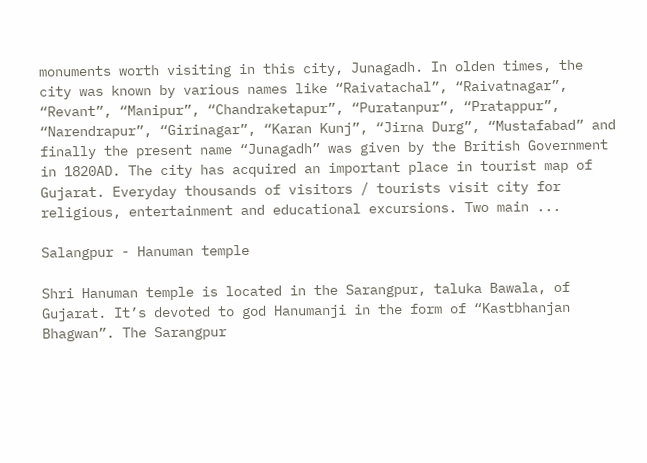monuments worth visiting in this city, Junagadh. In olden times, the city was known by various names like “Raivatachal”, “Raivatnagar”, “Revant”, “Manipur”, “Chandraketapur”, “Puratanpur”, “Pratappur”, “Narendrapur”, “Girinagar”, “Karan Kunj”, “Jirna Durg”, “Mustafabad” and finally the present name “Junagadh” was given by the British Government in 1820AD. The city has acquired an important place in tourist map of Gujarat. Everyday thousands of visitors / tourists visit city for religious, entertainment and educational excursions. Two main ...

Salangpur - Hanuman temple

Shri Hanuman temple is located in the Sarangpur, taluka Bawala, of Gujarat. It’s devoted to god Hanumanji in the form of “Kastbhanjan Bhagwan”. The Sarangpur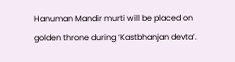Hanuman Mandir murti will be placed on golden throne during ‘Kastbhanjan devta’.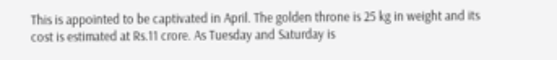This is appointed to be captivated in April. The golden throne is 25 kg in weight and its cost is estimated at Rs.11 crore. As Tuesday and Saturday is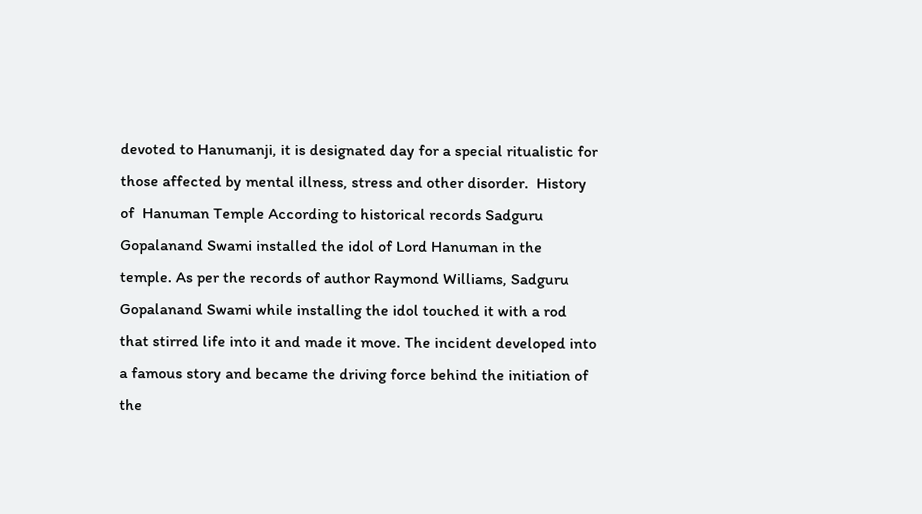devoted to Hanumanji, it is designated day for a special ritualistic for those affected by mental illness, stress and other disorder.  History of  Hanuman Temple According to historical records Sadguru Gopalanand Swami installed the idol of Lord Hanuman in the temple. As per the records of author Raymond Williams, Sadguru Gopalanand Swami while installing the idol touched it with a rod that stirred life into it and made it move. The incident developed into a famous story and became the driving force behind the initiation of the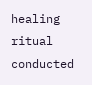healing ritual conducted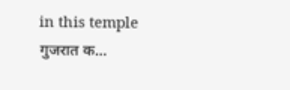in this temple गुजरात क...